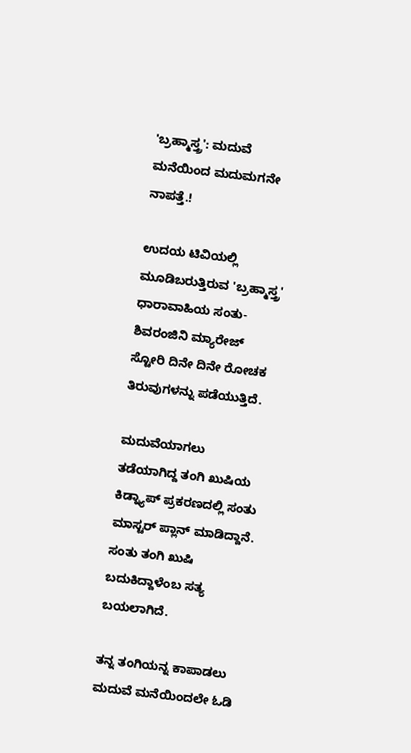'ಬ್ರಹ್ಮಾಸ್ತ್ರ': ಮದುವೆ ಮನೆಯಿಂದ ಮದುಮಗನೇ ನಾಪತ್ತೆ.!

ಉದಯ ಟಿವಿಯಲ್ಲಿ ಮೂಡಿಬರುತ್ತಿರುವ 'ಬ್ರಹ್ಮಾಸ್ತ್ರ' ಧಾರಾವಾಹಿಯ ಸಂತು-ಶಿವರಂಜಿನಿ ಮ್ಯಾರೇಜ್ ಸ್ಟೋರಿ ದಿನೇ ದಿನೇ ರೋಚಕ ತಿರುವುಗಳನ್ನು ಪಡೆಯುತ್ತಿದೆ.

ಮದುವೆಯಾಗಲು ತಡೆಯಾಗಿದ್ದ ತಂಗಿ ಖುಷಿಯ ಕಿಡ್ನ್ಯಾಪ್ ಪ್ರಕರಣದಲ್ಲಿ ಸಂತು ಮಾಸ್ಟರ್ ಪ್ಲಾನ್ ಮಾಡಿದ್ದಾನೆ. ಸಂತು ತಂಗಿ ಖುಷಿ ಬದುಕಿದ್ದಾಳೆಂಬ ಸತ್ಯ ಬಯಲಾಗಿದೆ.

ತನ್ನ ತಂಗಿಯನ್ನ ಕಾಪಾಡಲು ಮದುವೆ ಮನೆಯಿಂದಲೇ ಓಡಿ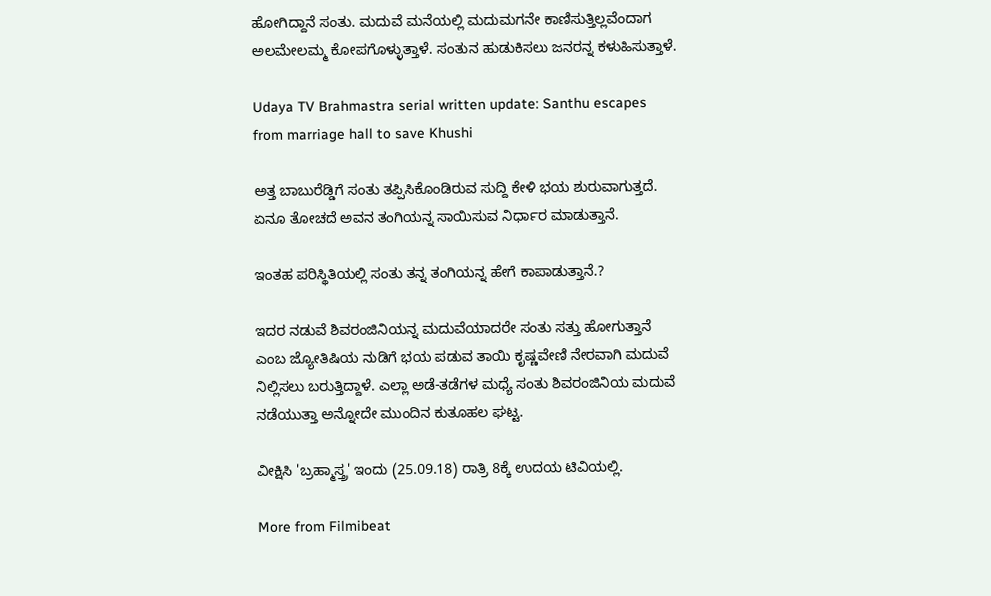ಹೋಗಿದ್ದಾನೆ ಸಂತು. ಮದುವೆ ಮನೆಯಲ್ಲಿ ಮದುಮಗನೇ ಕಾಣಿಸುತ್ತಿಲ್ಲವೆಂದಾಗ ಅಲಮೇಲಮ್ಮ ಕೋಪಗೊಳ್ಳುತ್ತಾಳೆ. ಸಂತುನ ಹುಡುಕಿಸಲು ಜನರನ್ನ ಕಳುಹಿಸುತ್ತಾಳೆ.

Udaya TV Brahmastra serial written update: Santhu escapes from marriage hall to save Khushi

ಅತ್ತ ಬಾಬುರೆಡ್ಡಿಗೆ ಸಂತು ತಪ್ಪಿಸಿಕೊಂಡಿರುವ ಸುದ್ದಿ ಕೇಳಿ ಭಯ ಶುರುವಾಗುತ್ತದೆ. ಏನೂ ತೋಚದೆ ಅವನ ತಂಗಿಯನ್ನ ಸಾಯಿಸುವ ನಿರ್ಧಾರ ಮಾಡುತ್ತಾನೆ.

ಇಂತಹ ಪರಿಸ್ಥಿತಿಯಲ್ಲಿ ಸಂತು ತನ್ನ ತಂಗಿಯನ್ನ ಹೇಗೆ ಕಾಪಾಡುತ್ತಾನೆ.?

ಇದರ ನಡುವೆ ಶಿವರಂಜಿನಿಯನ್ನ ಮದುವೆಯಾದರೇ ಸಂತು ಸತ್ತು ಹೋಗುತ್ತಾನೆ ಎಂಬ ಜ್ಯೋತಿಷಿಯ ನುಡಿಗೆ ಭಯ ಪಡುವ ತಾಯಿ ಕೃಷ್ಣವೇಣಿ ನೇರವಾಗಿ ಮದುವೆ ನಿಲ್ಲಿಸಲು ಬರುತ್ತಿದ್ದಾಳೆ. ಎಲ್ಲಾ ಅಡೆ-ತಡೆಗಳ ಮಧ್ಯೆ ಸಂತು ಶಿವರಂಜಿನಿಯ ಮದುವೆ ನಡೆಯುತ್ತಾ ಅನ್ನೋದೇ ಮುಂದಿನ ಕುತೂಹಲ ಘಟ್ಟ.

ವೀಕ್ಷಿಸಿ 'ಬ್ರಹ್ಮಾಸ್ತ್ರ' ಇಂದು (25.09.18) ರಾತ್ರಿ 8ಕ್ಕೆ ಉದಯ ಟಿವಿಯಲ್ಲಿ.

More from Filmibeat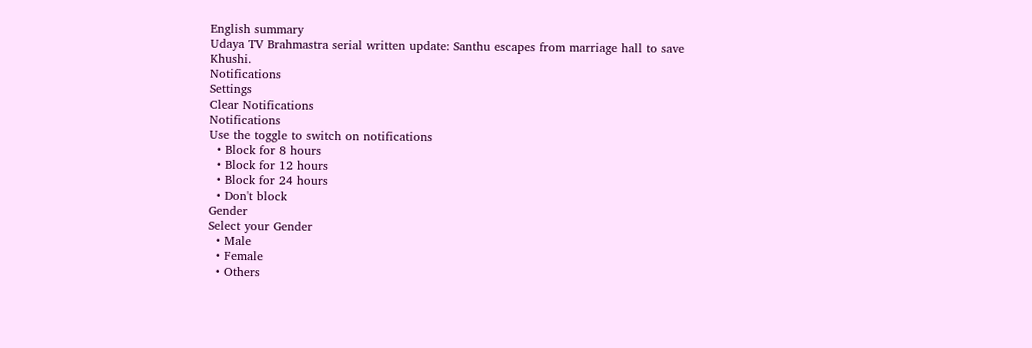English summary
Udaya TV Brahmastra serial written update: Santhu escapes from marriage hall to save Khushi.
Notifications
Settings
Clear Notifications
Notifications
Use the toggle to switch on notifications
  • Block for 8 hours
  • Block for 12 hours
  • Block for 24 hours
  • Don't block
Gender
Select your Gender
  • Male
  • Female
  • Others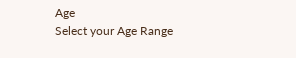Age
Select your Age Range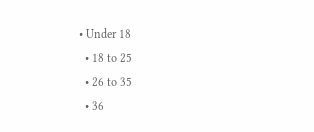• Under 18
  • 18 to 25
  • 26 to 35
  • 36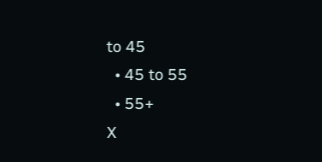to 45
  • 45 to 55
  • 55+
X